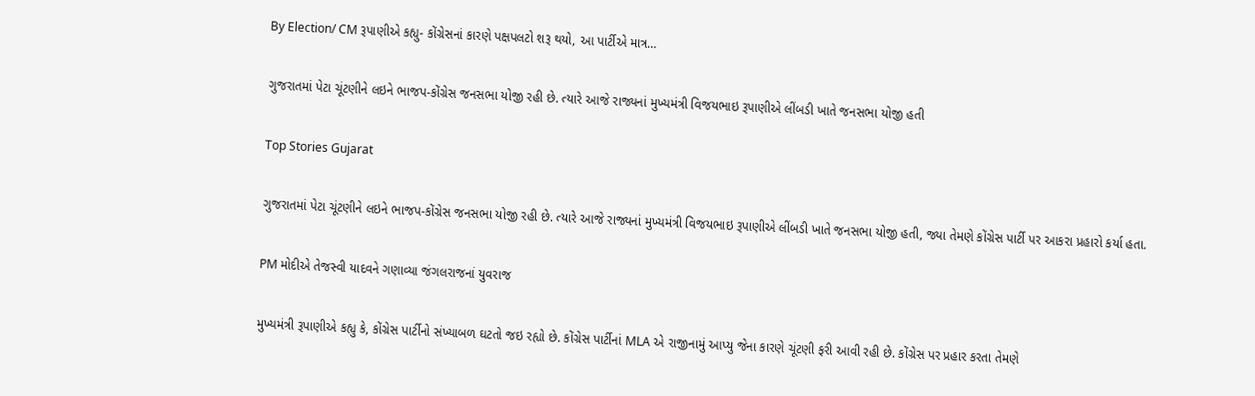By Election/ CM રૂપાણીએ કહ્યુ- કોંગ્રેસનાં કારણે પક્ષપલટો શરૂ થયો, આ પાર્ટીએ માત્ર…

ગુજરાતમાં પેટા ચૂંટણીને લઇને ભાજપ-કોંગ્રેસ જનસભા યોજી રહી છે. ત્યારે આજે રાજ્યનાં મુખ્યમંત્રી વિજયભાઇ રૂપાણીએ લીંબડી ખાતે જનસભા યોજી હતી

Top Stories Gujarat

ગુજરાતમાં પેટા ચૂંટણીને લઇને ભાજપ-કોંગ્રેસ જનસભા યોજી રહી છે. ત્યારે આજે રાજ્યનાં મુખ્યમંત્રી વિજયભાઇ રૂપાણીએ લીંબડી ખાતે જનસભા યોજી હતી, જ્યા તેમણે કોંગ્રેસ પાર્ટી પર આકરા પ્રહારો કર્યા હતા.

PM મોદીએ તેજસ્વી યાદવને ગણાવ્યા જંગલરાજનાં યુવરાજ

મુખ્યમંત્રી રૂપાણીએ કહ્યુ કે, કોંગ્રેસ પાર્ટીનો સંખ્યાબળ ઘટતો જઇ રહ્યો છે. કોંગ્રેસ પાર્ટીનાં MLA એ રાજીનામું આપ્યુ જેના કારણે ચૂંટણી ફરી આવી રહી છે. કોંગ્રેસ પર પ્રહાર કરતા તેમણે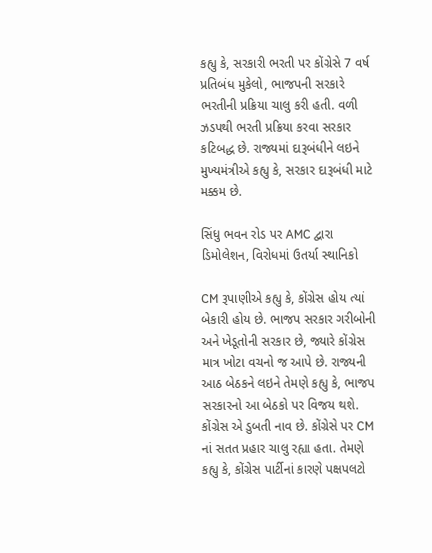કહ્યુ કે, સરકારી ભરતી પર કોંગ્રેસે 7 વર્ષ પ્રતિબંધ મુકેલો, ભાજપની સરકારે ભરતીની પ્રક્રિયા ચાલુ કરી હતી. વળી ઝડપથી ભરતી પ્રક્રિયા કરવા સરકાર કટિબદ્ધ છે. રાજ્યમાં દારૂબંધીને લઇને મુખ્યમંત્રીએ કહ્યુ કે, સરકાર દારૂબંધી માટે મક્કમ છે.

સિંધુ ભવન રોડ પર AMC દ્વારા ડિમોલેશન, વિરોધમાં ઉતર્યા સ્થાનિકો

CM રૂપાણીએ કહ્યુ કે, કોંગ્રેસ હોય ત્યાં બેકારી હોય છે. ભાજપ સરકાર ગરીબોની અને ખેડૂતોની સરકાર છે, જ્યારે કોંગ્રેસ માત્ર ખોટા વચનો જ આપે છે. રાજ્યની આઠ બેઠકને લઇને તેમણે કહ્યુ કે, ભાજપ સરકારનો આ બેઠકો પર વિજય થશે. કોંગ્રેસ એ ડુબતી નાવ છે. કોંગ્રેસે પર CM નાં સતત પ્રહાર ચાલુ રહ્યા હતા. તેમણે કહ્યુ કે, કોંગ્રેસ પાર્ટીનાં કારણે પક્ષપલટો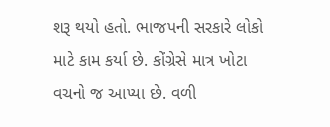શરૂ થયો હતો. ભાજપની સરકારે લોકો માટે કામ કર્યા છે. કોંગ્રેસે માત્ર ખોટા વચનો જ આપ્યા છે. વળી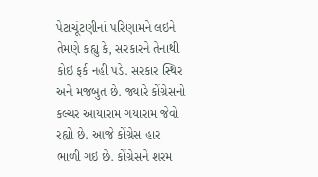પેટાચૂંટણીનાં પરિણામને લઇને તેમણે કહ્યુ કે, સરકારને તેનાથી કોઇ ફર્ક નહી પડે. સરકાર સ્થિર અને મજબુત છે. જ્યારે કોંગ્રેસનો કલ્ચર આયારામ ગયારામ જેવો રહ્યો છે. આજે કોંગ્રેસ હાર ભાળી ગઇ છે. કોંગ્રેસને શરમ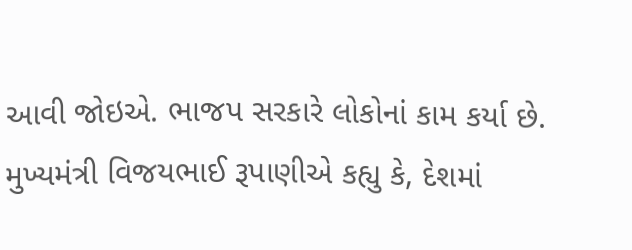આવી જોઇએ. ભાજપ સરકારે લોકોનાં કામ કર્યા છે.  મુખ્યમંત્રી વિજયભાઈ રૂપાણીએ કહ્યુ કે, દેશમાં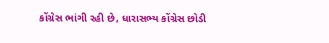કોંગ્રેસ ભાંગી રહી છે, ધારાસભ્ય કોંગ્રેસ છોડી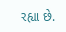રહ્યા છે.